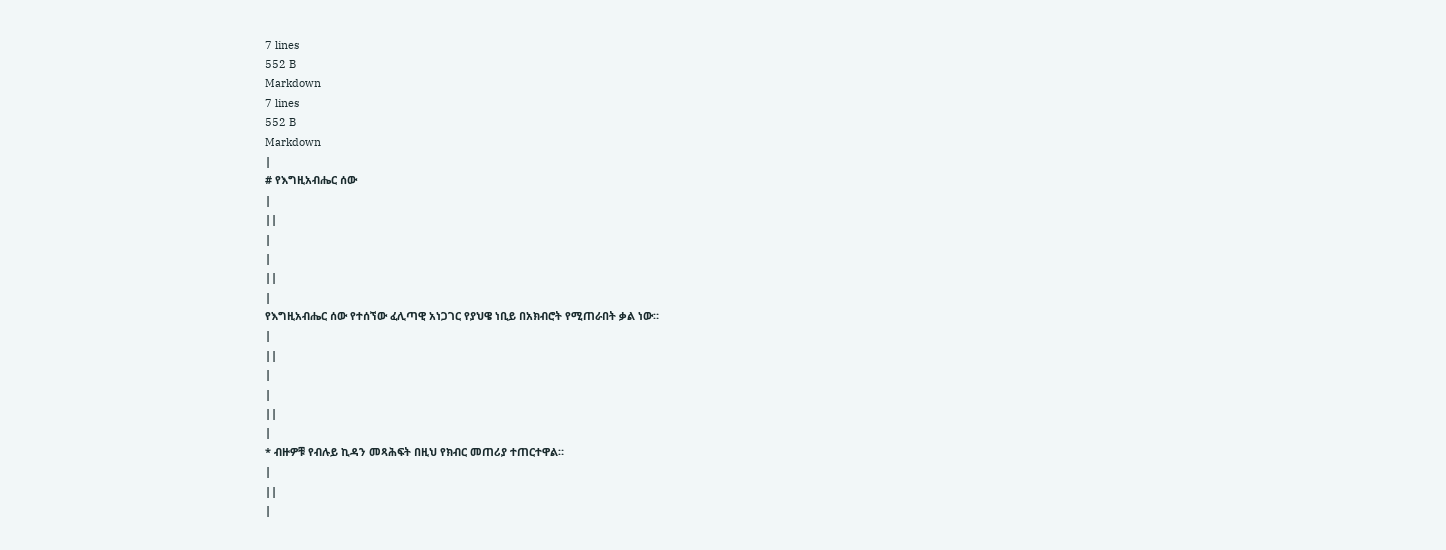7 lines
552 B
Markdown
7 lines
552 B
Markdown
|
# የእግዚአብሔር ሰው
|
||
|
|
||
|
የእግዚአብሔር ሰው የተሰኘው ፈሊጣዊ አነጋገር የያህዌ ነቢይ በአክብሮት የሚጠራበት ቃል ነው።
|
||
|
|
||
|
* ብዙዎቹ የብሉይ ኪዳን መጻሕፍት በዚህ የክብር መጠሪያ ተጠርተዋል።
|
||
|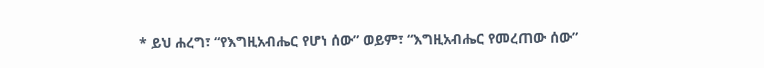* ይህ ሐረግ፣ “የእግዚአብሔር የሆነ ሰው” ወይም፣ “እግዚአብሔር የመረጠው ሰው”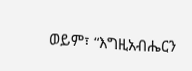ወይም፣ “እግዚአብሔርን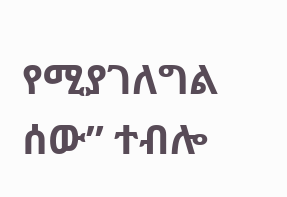የሚያገለግል ሰው” ተብሎ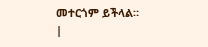መተርጎም ይችላል።
|